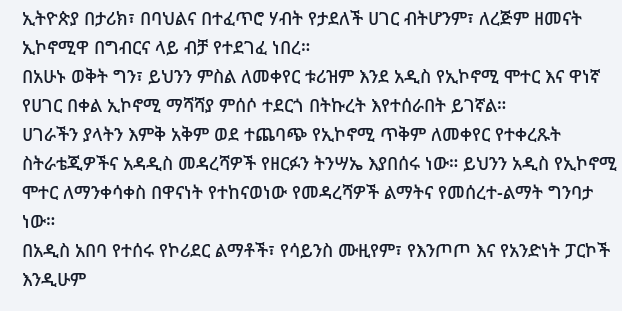ኢትዮጵያ በታሪክ፣ በባህልና በተፈጥሮ ሃብት የታደለች ሀገር ብትሆንም፣ ለረጅም ዘመናት ኢኮኖሚዋ በግብርና ላይ ብቻ የተደገፈ ነበረ።
በአሁኑ ወቅት ግን፣ ይህንን ምስል ለመቀየር ቱሪዝም እንደ አዲስ የኢኮኖሚ ሞተር እና ዋነኛ የሀገር በቀል ኢኮኖሚ ማሻሻያ ምሰሶ ተደርጎ በትኩረት እየተሰራበት ይገኛል።
ሀገራችን ያላትን እምቅ አቅም ወደ ተጨባጭ የኢኮኖሚ ጥቅም ለመቀየር የተቀረጹት ስትራቴጂዎችና አዳዲስ መዳረሻዎች የዘርፉን ትንሣኤ እያበሰሩ ነው። ይህንን አዲስ የኢኮኖሚ ሞተር ለማንቀሳቀስ በዋናነት የተከናወነው የመዳረሻዎች ልማትና የመሰረተ-ልማት ግንባታ ነው።
በአዲስ አበባ የተሰሩ የኮሪደር ልማቶች፣ የሳይንስ ሙዚየም፣ የእንጦጦ እና የአንድነት ፓርኮች እንዲሁም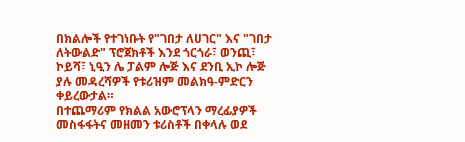በክልሎች የተገነቡት የ"ገበታ ለሀገር" እና "ገበታ ለትውልድ" ፕሮጀክቶች እንደ ጎርጎራ፣ ወንጪ፣ ኮይሻ፣ ኒዒን ሌ ፓልም ሎጅ እና ደንቢ ኢኮ ሎጅ ያሉ መዳረሻዎች የቱሪዝም መልክዓ-ምድርን ቀይረውታል።
በተጨማሪም የክልል አውሮፕላን ማረፊያዎች መስፋፋትና መዘመን ቱሪስቶች በቀላሉ ወደ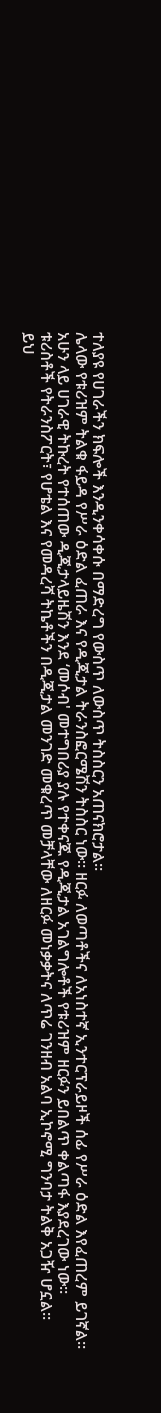ተለያዩ የሀገራችን ክፍሎች እንዲንቀሳቀሱ በማድረግ የውስጥ ለውስጥ ትስስርን አጠናክሮታል።
ሌላው የቱሪዝም ትልቁ ፋይዳ የሥራ ዕድል ፈጠራ እና የዲጂታል ትራንስፎርሜሽን ትስስር ነው። ዘርፉ ለወጣቶችና ለአነስተኛ ኢንተርፕራይዞች ሰፊ የሥራ ዕድል እየፈጠረም ይገኛል።
አሁን ላይ ሀገራዊ ትኩረት የተሰጠው ዲጂታላይዜሽን እንደ ‘መሶብ' መተግበሪያ ያሉ የተቀናጁ የዲጂታል አገልግሎቶች የቱሪዝም ዘርፉን ይበልጥ ቀልጣፋ እያደረገው ነው።
ቱሪስቶች የትራንስፖርት፣ የሆቴል እና የመዳረሻ ትኬቶችን በዲጂታል መንገድ መቁረጥ መቻላቸው ለዘርፉ መነቃቃትና ለጥሬ ገንዘብ አልባ ኢኮኖሚ ግንባታ ትልቅ አጋዥ ሆኗል።
ይህ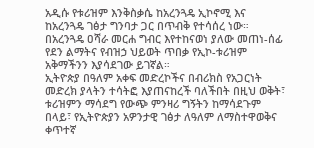አዲሱ የቱሪዝም እንቅስቃሴ ከአረንጓዴ ኢኮኖሚ እና ከአረንጓዴ ገፅታ ግንባታ ጋር በጥብቅ የተሳሰረ ነው።
በአረንጓዴ ዐሻራ መርሐ ግብር እየተከናወነ ያለው መጠነ-ሰፊ የደን ልማትና የብዝኃ ህይወት ጥበቃ የኢኮ-ቱሪዝም አቅማችንን እያሳደገው ይገኛል።
ኢትዮጵያ በዓለም አቀፍ መድረኮችና በብሪክስ የአጋርነት መድረክ ያላትን ተሳትፎ እያጠናከረች ባለችበት በዚህ ወቅት፣ ቱሪዝምን ማሳደግ የውጭ ምንዛሪ ግኝትን ከማሳደጉም በላይ፣ የኢትዮጵያን አዎንታዊ ገፅታ ለዓለም ለማስተዋወቅና ቀጥተኛ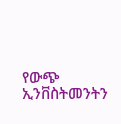የውጭ ኢንቨስትመንትን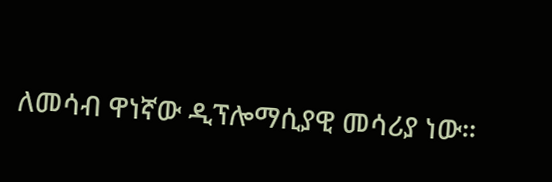ለመሳብ ዋነኛው ዲፕሎማሲያዊ መሳሪያ ነው።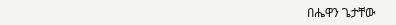በሔዋን ጌታቸው